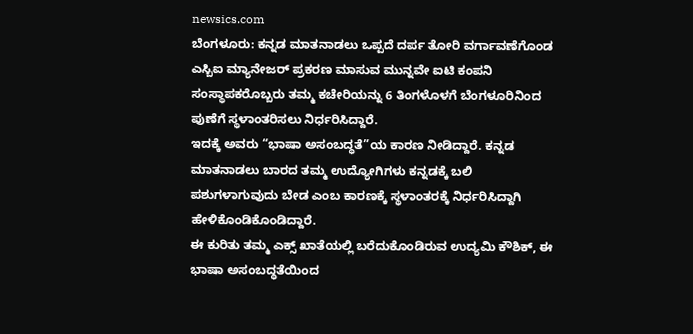newsics.com
ಬೆಂಗಳೂರು: ಕನ್ನಡ ಮಾತನಾಡಲು ಒಪ್ಪದೆ ದರ್ಪ ತೋರಿ ವರ್ಗಾವಣೆಗೊಂಡ ಎಸ್ಬಿಐ ಮ್ಯಾನೇಜರ್ ಪ್ರಕರಣ ಮಾಸುವ ಮುನ್ನವೇ ಐಟಿ ಕಂಪನಿ ಸಂಸ್ಥಾಪಕರೊಬ್ಬರು ತಮ್ಮ ಕಚೇರಿಯನ್ನು 6 ತಿಂಗಳೊಳಗೆ ಬೆಂಗಳೂರಿನಿಂದ ಪುಣೆಗೆ ಸ್ಥಳಾಂತರಿಸಲು ನಿರ್ಧರಿಸಿದ್ದಾರೆ.
ಇದಕ್ಕೆ ಅವರು “ಭಾಷಾ ಅಸಂಬದ್ಧತೆ”ಯ ಕಾರಣ ನೀಡಿದ್ದಾರೆ. ಕನ್ನಡ ಮಾತನಾಡಲು ಬಾರದ ತಮ್ಮ ಉದ್ಯೋಗಿಗಳು ಕನ್ನಡಕ್ಕೆ ಬಲಿ ಪಶುಗಳಾಗುವುದು ಬೇಡ ಎಂಬ ಕಾರಣಕ್ಕೆ ಸ್ಥಳಾಂತರಕ್ಕೆ ನಿರ್ಧರಿಸಿದ್ದಾಗಿ ಹೇಳಿಕೊಂಡಿಕೊಂಡಿದ್ದಾರೆ.
ಈ ಕುರಿತು ತಮ್ಮ ಎಕ್ಸ್ ಖಾತೆಯಲ್ಲಿ ಬರೆದುಕೊಂಡಿರುವ ಉದ್ಯಮಿ ಕೌಶಿಕ್, ಈ ಭಾಷಾ ಅಸಂಬದ್ಧತೆಯಿಂದ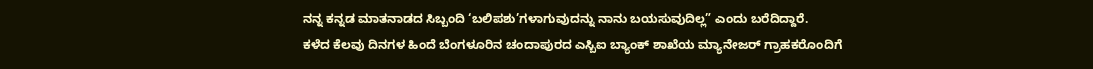ನನ್ನ ಕನ್ನಡ ಮಾತನಾಡದ ಸಿಬ್ಬಂದಿ ‘ಬಲಿಪಶು’ಗಳಾಗುವುದನ್ನು ನಾನು ಬಯಸುವುದಿಲ್ಲ” ಎಂದು ಬರೆದಿದ್ದಾರೆ.
ಕಳೆದ ಕೆಲವು ದಿನಗಳ ಹಿಂದೆ ಬೆಂಗಳೂರಿನ ಚಂದಾಪುರದ ಎಸ್ಬಿಐ ಬ್ಯಾಂಕ್ ಶಾಖೆಯ ಮ್ಯಾನೇಜರ್ ಗ್ರಾಹಕರೊಂದಿಗೆ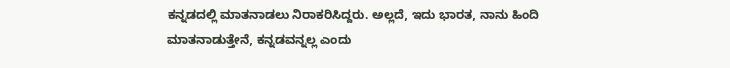ಕನ್ನಡದಲ್ಲಿ ಮಾತನಾಡಲು ನಿರಾಕರಿಸಿದ್ದರು. ಅಲ್ಲದೆ, ಇದು ಭಾರತ, ನಾನು ಹಿಂದಿ ಮಾತನಾಡುತ್ತೇನೆ, ಕನ್ನಡವನ್ನಲ್ಲ ಎಂದು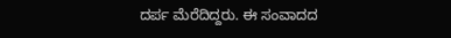ದರ್ಪ ಮೆರೆದಿದ್ದರು. ಈ ಸಂವಾದದ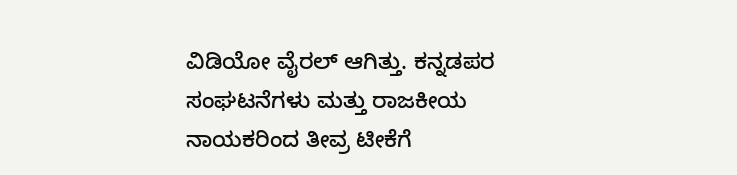ವಿಡಿಯೋ ವೈರಲ್ ಆಗಿತ್ತು. ಕನ್ನಡಪರ ಸಂಘಟನೆಗಳು ಮತ್ತು ರಾಜಕೀಯ ನಾಯಕರಿಂದ ತೀವ್ರ ಟೀಕೆಗೆ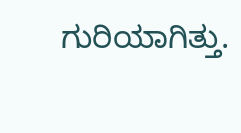ಗುರಿಯಾಗಿತ್ತು.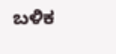ಬಳಿಕ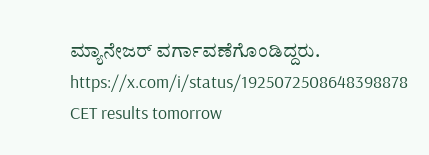ಮ್ಯಾನೇಜರ್ ವರ್ಗಾವಣೆಗೊಂಡಿದ್ದರು.
https://x.com/i/status/1925072508648398878
CET results tomorrow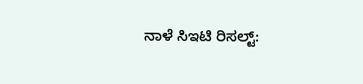ನಾಳೆ ಸಿಇಟಿ ರಿಸಲ್ಟ್: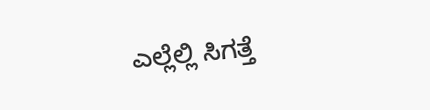ಎಲ್ಲೆಲ್ಲಿ ಸಿಗತ್ತೆ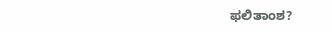ಫಲಿತಾಂಶ?